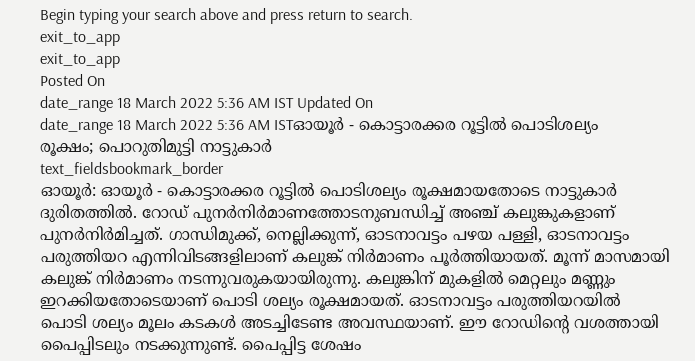Begin typing your search above and press return to search.
exit_to_app
exit_to_app
Posted On
date_range 18 March 2022 5:36 AM IST Updated On
date_range 18 March 2022 5:36 AM ISTഓയൂർ - കൊട്ടാരക്കര റൂട്ടിൽ പൊടിശല്യം രൂക്ഷം; പൊറുതിമുട്ടി നാട്ടുകാർ
text_fieldsbookmark_border
ഓയൂർ: ഓയൂർ - കൊട്ടാരക്കര റൂട്ടിൽ പൊടിശല്യം രൂക്ഷമായതോടെ നാട്ടുകാർ ദുരിതത്തിൽ. റോഡ് പുനർനിർമാണത്തോടനുബന്ധിച്ച് അഞ്ച് കലുങ്കുകളാണ് പുനർനിർമിച്ചത്. ഗാന്ധിമുക്ക്, നെല്ലിക്കുന്ന്, ഓടനാവട്ടം പഴയ പള്ളി, ഓടനാവട്ടം പരുത്തിയറ എന്നിവിടങ്ങളിലാണ് കലുങ്ക് നിർമാണം പൂർത്തിയായത്. മൂന്ന് മാസമായി കലുങ്ക് നിർമാണം നടന്നുവരുകയായിരുന്നു. കലുങ്കിന് മുകളിൽ മെറ്റലും മണ്ണും ഇറക്കിയതോടെയാണ് പൊടി ശല്യം രൂക്ഷമായത്. ഓടനാവട്ടം പരുത്തിയറയിൽ പൊടി ശല്യം മൂലം കടകൾ അടച്ചിടേണ്ട അവസ്ഥയാണ്. ഈ റോഡിന്റെ വശത്തായി പൈപ്പിടലും നടക്കുന്നുണ്ട്. പൈപ്പിട്ട ശേഷം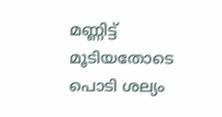മണ്ണിട്ട് മൂടിയതോടെ പൊടി ശല്യം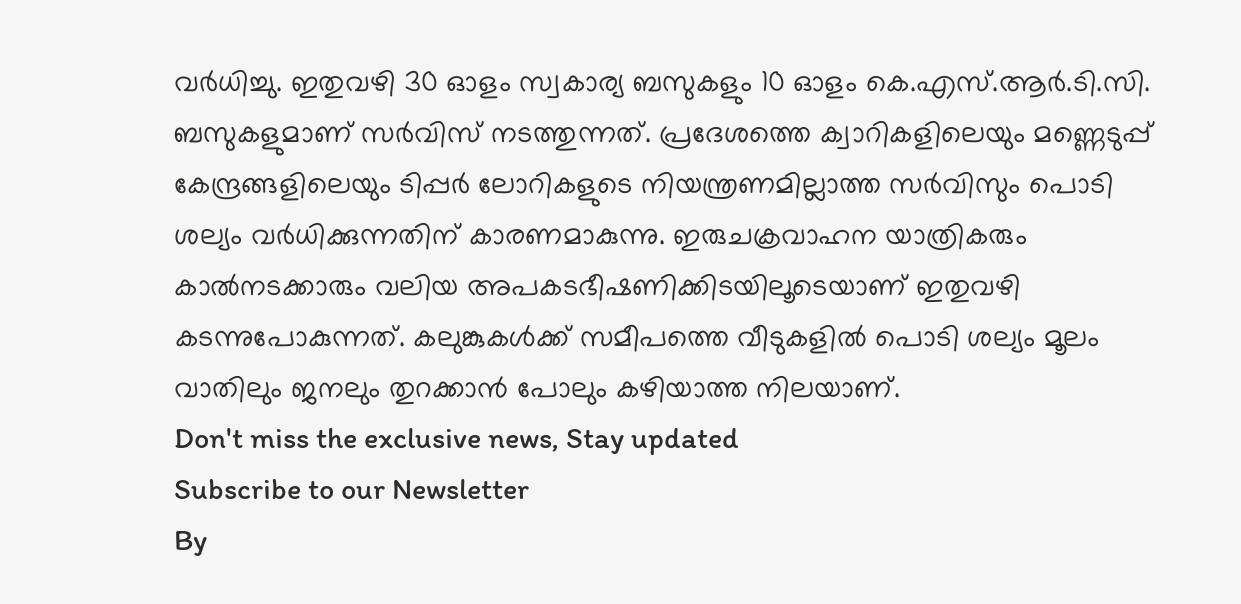വർധിച്ചു. ഇതുവഴി 30 ഓളം സ്വകാര്യ ബസുകളും 10 ഓളം കെ.എസ്.ആർ.ടി.സി. ബസുകളുമാണ് സർവിസ് നടത്തുന്നത്. പ്രദേശത്തെ ക്വാറികളിലെയും മണ്ണെടുപ്പ് കേന്ദ്രങ്ങളിലെയും ടിപ്പർ ലോറികളുടെ നിയന്ത്രണമില്ലാത്ത സർവിസും പൊടി ശല്യം വർധിക്കുന്നതിന് കാരണമാകുന്നു. ഇരുചക്രവാഹന യാത്രികരും കാൽനടക്കാരും വലിയ അപകടഭീഷണിക്കിടയിലൂടെയാണ് ഇതുവഴി കടന്നുപോകുന്നത്. കലുങ്കുകൾക്ക് സമീപത്തെ വീടുകളിൽ പൊടി ശല്യം മൂലം വാതിലും ജനലും തുറക്കാൻ പോലും കഴിയാത്ത നിലയാണ്.
Don't miss the exclusive news, Stay updated
Subscribe to our Newsletter
By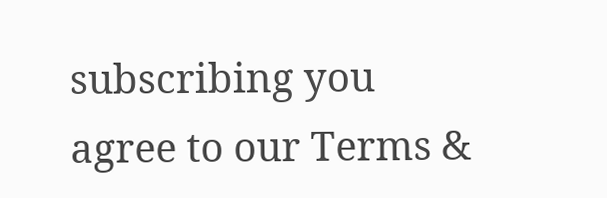subscribing you agree to our Terms &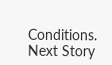Conditions.
Next Story